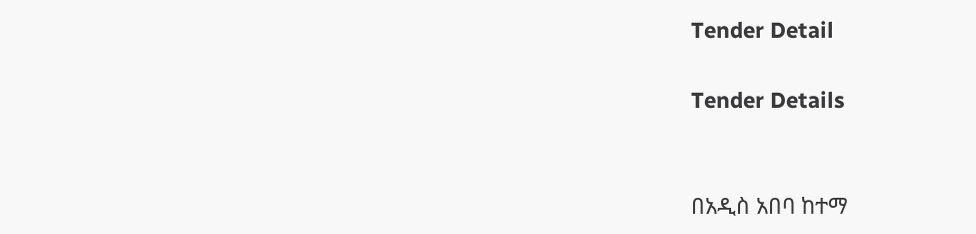Tender Detail

Tender Details


በአዲስ አበባ ከተማ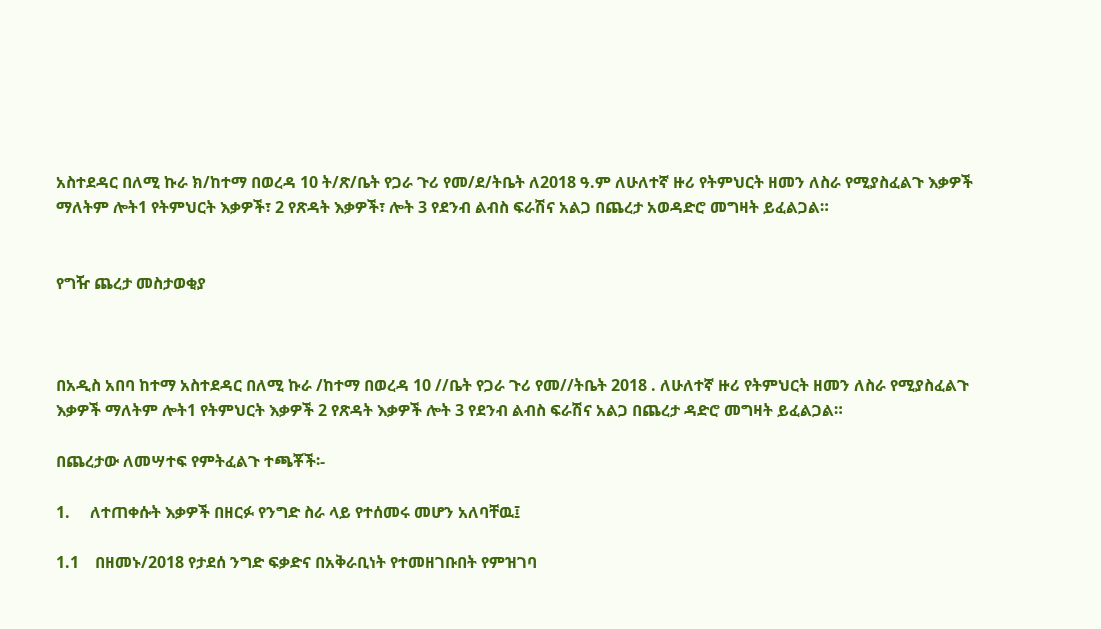አስተደዳር በለሚ ኩራ ክ/ከተማ በወረዳ 10 ት/ጽ/ቤት የጋራ ጉሪ የመ/ደ/ትቤት ለ2018 ዓ.ም ለሁለተኛ ዙሪ የትምህርት ዘመን ለስራ የሚያስፈልጉ እቃዎች ማለትም ሎት1 የትምህርት እቃዎች፣ 2 የጽዳት እቃዎች፣ ሎት 3 የደንብ ልብስ ፍራሽና አልጋ በጨረታ አወዳድሮ መግዛት ይፈልጋል።


የግዥ ጨረታ መስታወቂያ



በአዲስ አበባ ከተማ አስተደዳር በለሚ ኩራ /ከተማ በወረዳ 10 //ቤት የጋራ ጉሪ የመ//ትቤት 2018 . ለሁለተኛ ዙሪ የትምህርት ዘመን ለስራ የሚያስፈልጉ እቃዎች ማለትም ሎት1 የትምህርት እቃዎች 2 የጽዳት እቃዎች ሎት 3 የደንብ ልብስ ፍራሽና አልጋ በጨረታ ዳድሮ መግዛት ይፈልጋል።

በጨረታው ለመሣተፍ የምትፈልጉ ተጫቾች፡-

1.     ለተጠቀሱት እቃዎች በዘርፉ የንግድ ስራ ላይ የተሰመሩ መሆን አለባቸዉ፤

1.1    በዘመኑ/2018 የታደሰ ንግድ ፍቃድና በአቅራቢነት የተመዘገቡበት የምዝገባ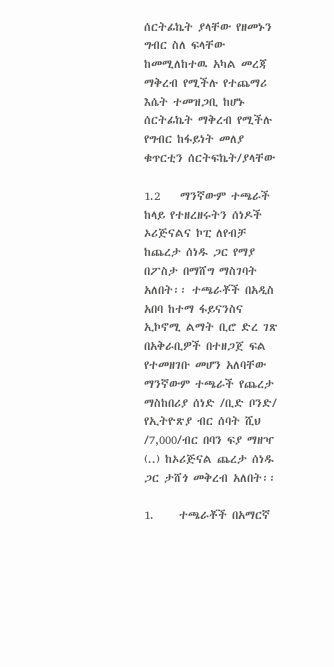ሰርትፊኬት ያላቸው የዘመኑን ግብር ስለ ፍላቸው ከመሚለከተዉ አካል መረጃ ማቅረብ የሚችሉ የተጨማሪ እሴት ተመዝጋቢ ከሆኑ ሰርትፊኬት ማቅረብ የሚችሉ የግብር ከፋይነት መለያ ቁጥርቲን ሰርትፍኬት/ያላቸው

1.2    ማንኛውም ተጫራች ከላይ የተዘረዘሩትን ሰነዶች ኦሪጅናልና ኮፒ ለየብቻ ከጨረታ ሰነዱ ጋር የማያ በፖስታ በማሸግ ማስገባት አለበት፡፡ ተጫራቾች በአዲስ አበባ ከተማ ፋይናንስና ኢኮኖሚ ልማት ቢሮ ድረ ገጽ በአቅራቢዎች በተዘጋጀ ፍል የተመዘገቡ መሆን አለባቸው ማንኛውም ተጫራች የጨረታ ማስከበሪያ ሰነድ /ቢድ ቦንድ/ የኢትዮጽያ ብር ሰባት ሺህ /7,000/ብር በባን ፍያ ማዘዣ (..) ከኦሪጅናል ጨረታ ሰነዱ ጋር ታሸጎ መቅረብ አለበት፡፡

1.     ተጫራቾች በአማርኛ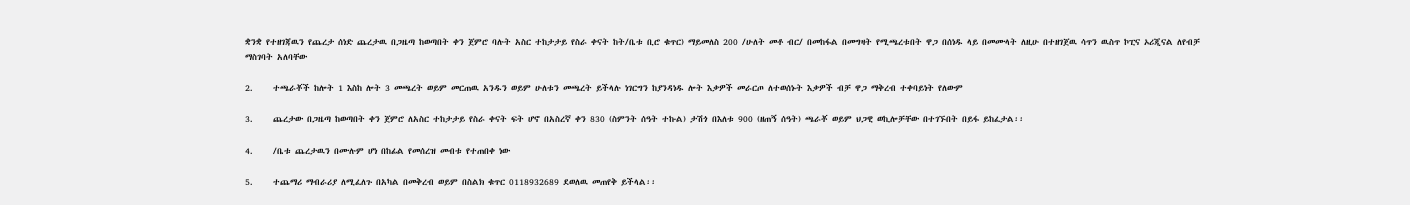ቋንቋ የተዘገጃዉን የጨረታ ሰነድ ጨረታዉ በጋዜጣ ከወጣበት ቀን ጀምሮ ባሉት አስር ተከታታይ የስራ ቀናት ከት/ቤቱ ቢሮ ቁጥር) ማይመለስ 200 /ሁለት መቶ ብር/ በመከፋል በመግዛት የሚጫረቱበት ዋጋ በሰነዱ ላይ በመሙላት ለዚሁ በተዘገጀዉ ሳጥን ዉስጥ ኮፒና ኦሪጂናል ለየብቻ ማስገባት አለባቸው

2.     ተጫራቾች ከሎት 1 እስከ ሎት 3 መጫረት ወይም መርጠዉ አንዱን ወይም ሁለቱን መጫረት ይችላሉ ነገርግን ከያንዳነዱ ሎት እቃዎች መራርጦ ለተወሰኑት እቃዎች ብቻ ዋጋ ማቅረብ ተቀባይነት የለውም

3.     ጨረታው በጋዜጣ ከወጣበት ቀን ጀምሮ ለአስር ተከታታይ የስራ ቀናት ፍት ሆኖ በአስረኛ ቀን 830 (ስምንት ሰዓት ተኩል) ታሽጎ በእለቱ 900 (ዘጠኝ ሰዓት) ጫራቾ ወይም ህጋዊ ወኪሎቻቸው በተገኙበት በይፋ ይከፈታል፡፡

4.     /ቤቱ ጨረታዉን በሙሉም ሆነ በከፊል የመሰረዝ መብቱ የተጠበቀ ነው

5.     ተጨማሪ ማብራሪያ ለሚፈለጉ በአካል በመቅረብ ወይም በስልክ ቁጥር 0118932689 ደወለዉ መጠየቅ ይችላል፡፡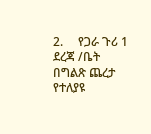2.     የጋራ ጉሪ 1 ደረጃ /ቤት በግልጽ ጨረታ የተለያዩ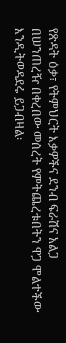የጽዳት ዕቃ፣ የትምህርት እቃዎችና ደንብ ፍራሽና አልጋ በሠንጠረዥ በቀረበው መሰረት የምትጨረቱበትን ዋጋ ሞልተችው እንዲትወዳደሩ ይጋብዛል፡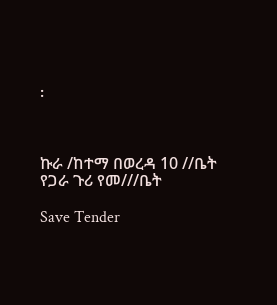፡



ኩራ /ከተማ በወረዳ 10 //ቤት የጋራ ጉሪ የመ///ቤት

Save Tender